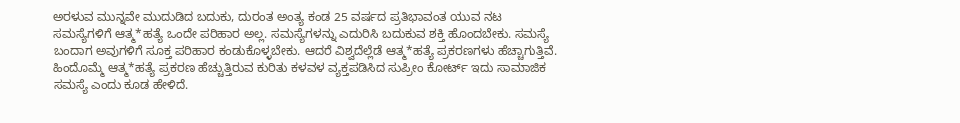ಅರಳುವ ಮುನ್ನವೇ ಮುದುಡಿದ ಬದುಕು, ದುರಂತ ಅಂತ್ಯ ಕಂಡ 25 ವರ್ಷದ ಪ್ರತಿಭಾವಂತ ಯುವ ನಟ
ಸಮಸ್ಯೆಗಳಿಗೆ ಆತ್ಮ*ಹತ್ಯೆ ಒಂದೇ ಪರಿಹಾರ ಅಲ್ಲ. ಸಮಸ್ಯೆಗಳನ್ನು ಎದುರಿಸಿ ಬದುಕುವ ಶಕ್ತಿ ಹೊಂದಬೇಕು. ಸಮಸ್ಯೆ ಬಂದಾಗ ಅವುಗಳಿಗೆ ಸೂಕ್ತ ಪರಿಹಾರ ಕಂಡುಕೊಳ್ಳಬೇಕು. ಆದರೆ ವಿಶ್ವದೆಲ್ಲೆಡೆ ಆತ್ಮ*ಹತ್ಯೆ ಪ್ರಕರಣಗಳು ಹೆಚ್ಚಾಗುತ್ತಿವೆ. ಹಿಂದೊಮ್ಮೆ ಆತ್ಮ*ಹತ್ಯೆ ಪ್ರಕರಣ ಹೆಚ್ಚುತ್ತಿರುವ ಕುರಿತು ಕಳವಳ ವ್ಯಕ್ತಪಡಿಸಿದ ಸುಪ್ರೀಂ ಕೋರ್ಟ್ ಇದು ಸಾಮಾಜಿಕ ಸಮಸ್ಯೆ ಎಂದು ಕೂಡ ಹೇಳಿದೆ.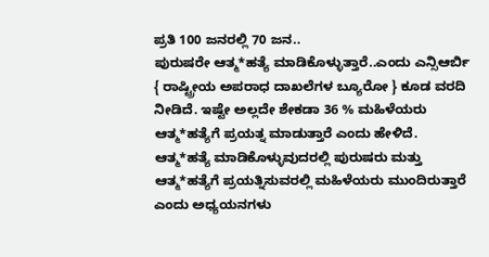ಪ್ರತಿ 100 ಜನರಲ್ಲಿ 70 ಜನ..
ಪುರುಷರೇ ಆತ್ಮ*ಹತ್ಯೆ ಮಾಡಿಕೊಳ್ಳುತ್ತಾರೆ..ಎಂದು ಎನ್ಸಿಆರ್ಬಿ { ರಾಷ್ಟ್ರೀಯ ಅಪರಾಧ ದಾಖಲೆಗಳ ಬ್ಯೂರೋ } ಕೂಡ ವರದಿ ನೀಡಿದೆ. ಇಷ್ಟೇ ಅಲ್ಲದೇ ಶೇಕಡಾ 36 % ಮಹಿಳೆಯರು ಆತ್ಮ*ಹತ್ಯೆಗೆ ಪ್ರಯತ್ನ ಮಾಡುತ್ತಾರೆ ಎಂದು ಹೇಳಿದೆ. ಆತ್ಮ*ಹತ್ಯೆ ಮಾಡಿಕೊಳ್ಳುವುದರಲ್ಲಿ ಪುರುಷರು ಮತ್ತು ಆತ್ಮ*ಹತ್ಯೆಗೆ ಪ್ರಯತ್ನಿಸುವರಲ್ಲಿ ಮಹಿಳೆಯರು ಮುಂದಿರುತ್ತಾರೆ ಎಂದು ಅಧ್ಯಯನಗಳು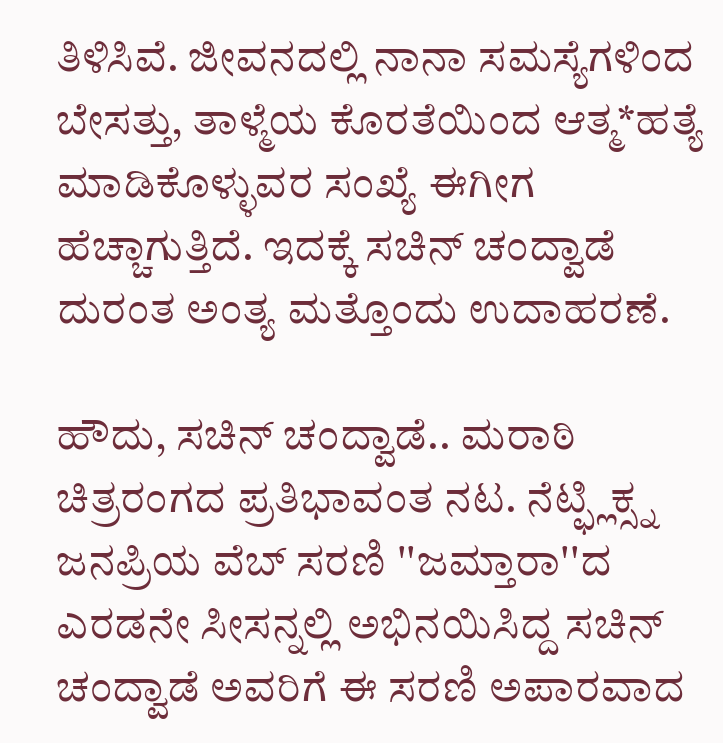ತಿಳಿಸಿವೆ. ಜೀವನದಲ್ಲಿ ನಾನಾ ಸಮಸ್ಯೆಗಳಿಂದ ಬೇಸತ್ತು, ತಾಳ್ಮೆಯ ಕೊರತೆಯಿಂದ ಆತ್ಮ*ಹತ್ಯೆ ಮಾಡಿಕೊಳ್ಳುವರ ಸಂಖ್ಯೆ ಈಗೀಗ ಹೆಚ್ಚಾಗುತ್ತಿದೆ. ಇದಕ್ಕೆ ಸಚಿನ್ ಚಂದ್ವಾಡೆ ದುರಂತ ಅಂತ್ಯ ಮತ್ತೊಂದು ಉದಾಹರಣೆ.

ಹೌದು, ಸಚಿನ್ ಚಂದ್ವಾಡೆ.. ಮರಾಠಿ ಚಿತ್ರರಂಗದ ಪ್ರತಿಭಾವಂತ ನಟ. ನೆಟ್ಫ್ಲಿಕ್ಸ್ನ ಜನಪ್ರಿಯ ವೆಬ್ ಸರಣಿ ''ಜಮ್ತಾರಾ''ದ ಎರಡನೇ ಸೀಸನ್ನಲ್ಲಿ ಅಭಿನಯಿಸಿದ್ದ ಸಚಿನ್ ಚಂದ್ವಾಡೆ ಅವರಿಗೆ ಈ ಸರಣಿ ಅಪಾರವಾದ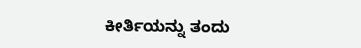ಕೀರ್ತಿಯನ್ನು ತಂದು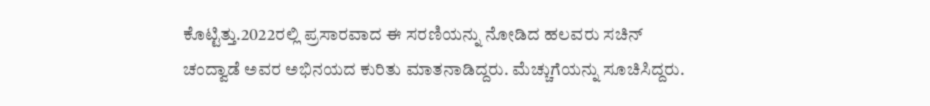ಕೊಟ್ಟಿತ್ತು.2022ರಲ್ಲಿ ಪ್ರಸಾರವಾದ ಈ ಸರಣಿಯನ್ನು ನೋಡಿದ ಹಲವರು ಸಚಿನ್ ಚಂದ್ವಾಡೆ ಅವರ ಅಭಿನಯದ ಕುರಿತು ಮಾತನಾಡಿದ್ದರು. ಮೆಚ್ಚುಗೆಯನ್ನು ಸೂಚಿಸಿದ್ದರು.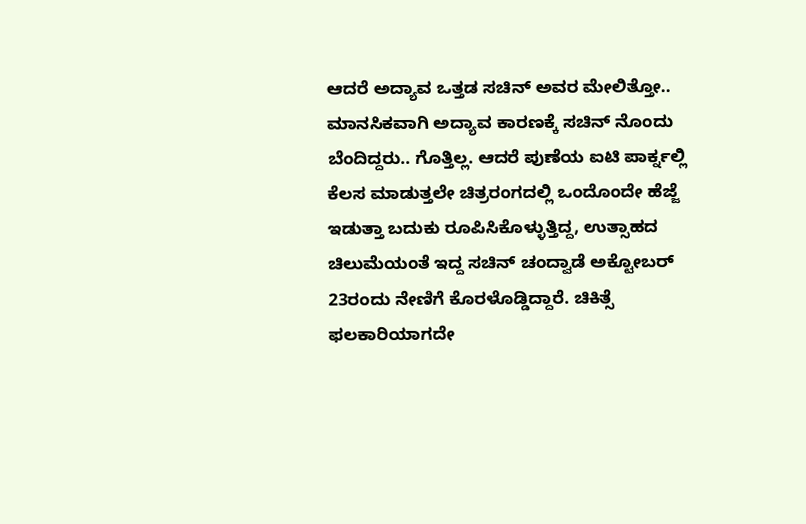ಆದರೆ ಅದ್ಯಾವ ಒತ್ತಡ ಸಚಿನ್ ಅವರ ಮೇಲಿತ್ತೋ.. ಮಾನಸಿಕವಾಗಿ ಅದ್ಯಾವ ಕಾರಣಕ್ಕೆ ಸಚಿನ್ ನೊಂದು ಬೆಂದಿದ್ದರು.. ಗೊತ್ತಿಲ್ಲ. ಆದರೆ ಪುಣೆಯ ಐಟಿ ಪಾರ್ಕ್ನಲ್ಲಿ ಕೆಲಸ ಮಾಡುತ್ತಲೇ ಚಿತ್ರರಂಗದಲ್ಲಿ ಒಂದೊಂದೇ ಹೆಜ್ಜೆ ಇಡುತ್ತಾ ಬದುಕು ರೂಪಿಸಿಕೊಳ್ಳುತ್ತಿದ್ದ, ಉತ್ಸಾಹದ ಚಿಲುಮೆಯಂತೆ ಇದ್ದ ಸಚಿನ್ ಚಂದ್ವಾಡೆ ಅಕ್ಟೋಬರ್ 23ರಂದು ನೇಣಿಗೆ ಕೊರಳೊಡ್ಡಿದ್ದಾರೆ. ಚಿಕಿತ್ಸೆ ಫಲಕಾರಿಯಾಗದೇ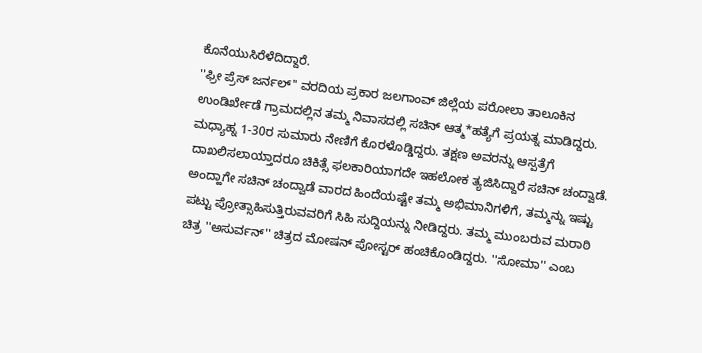ಕೊನೆಯುಸಿರೆಳೆದಿದ್ದಾರೆ.
''ಫ್ರೀ ಪ್ರೆಸ್ ಜರ್ನಲ್'' ವರದಿಯ ಪ್ರಕಾರ ಜಲಗಾಂವ್ ಜಿಲ್ಲೆಯ ಪರೋಲಾ ತಾಲೂಕಿನ ಉಂಡಿರ್ಖೇಡೆ ಗ್ರಾಮದಲ್ಲಿನ ತಮ್ಮ ನಿವಾಸದಲ್ಲಿ ಸಚಿನ್ ಆತ್ಮ*ಹತ್ಯೆಗೆ ಪ್ರಯತ್ನ ಮಾಡಿದ್ದರು. ಮಧ್ಯಾಹ್ನ 1-30ರ ಸುಮಾರು ನೇಣಿಗೆ ಕೊರಳೊಡ್ಡಿದ್ದರು. ತಕ್ಷಣ ಅವರನ್ನು ಆಸ್ಪತ್ರೆಗೆ ದಾಖಲಿಸಲಾಯ್ತಾದರೂ ಚಿಕಿತ್ಸೆ ಫಲಕಾರಿಯಾಗದೇ ಇಹಲೋಕ ತ್ಯಜಿಸಿದ್ದಾರೆ ಸಚಿನ್ ಚಂದ್ವಾಡೆ.
ಅಂದ್ಹಾಗೇ ಸಚಿನ್ ಚಂದ್ವಾಡೆ ವಾರದ ಹಿಂದೆಯಷ್ಟೇ ತಮ್ಮ ಅಭಿಮಾನಿಗಳಿಗೆ, ತಮ್ಮನ್ನು ಇಷ್ಟು ಪಟ್ಟು ಪ್ರೋತ್ಸಾಹಿಸುತ್ತಿರುವವರಿಗೆ ಸಿಹಿ ಸುದ್ದಿಯನ್ನು ನೀಡಿದ್ದರು. ತಮ್ಮ ಮುಂಬರುವ ಮರಾಠಿ ಚಿತ್ರ ''ಅಸುರ್ವನ್'' ಚಿತ್ರದ ಮೋಷನ್ ಪೋಸ್ಟರ್ ಹಂಚಿಕೊಂಡಿದ್ದರು. ''ಸೋಮಾ'' ಎಂಬ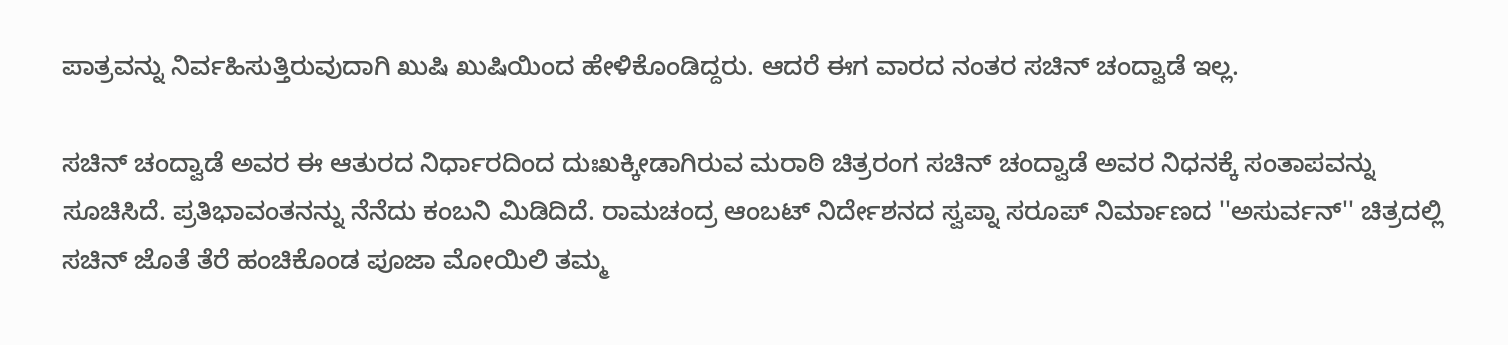ಪಾತ್ರವನ್ನು ನಿರ್ವಹಿಸುತ್ತಿರುವುದಾಗಿ ಖುಷಿ ಖುಷಿಯಿಂದ ಹೇಳಿಕೊಂಡಿದ್ದರು. ಆದರೆ ಈಗ ವಾರದ ನಂತರ ಸಚಿನ್ ಚಂದ್ವಾಡೆ ಇಲ್ಲ.

ಸಚಿನ್ ಚಂದ್ವಾಡೆ ಅವರ ಈ ಆತುರದ ನಿರ್ಧಾರದಿಂದ ದುಃಖಕ್ಕೀಡಾಗಿರುವ ಮರಾಠಿ ಚಿತ್ರರಂಗ ಸಚಿನ್ ಚಂದ್ವಾಡೆ ಅವರ ನಿಧನಕ್ಕೆ ಸಂತಾಪವನ್ನು ಸೂಚಿಸಿದೆ. ಪ್ರತಿಭಾವಂತನನ್ನು ನೆನೆದು ಕಂಬನಿ ಮಿಡಿದಿದೆ. ರಾಮಚಂದ್ರ ಆಂಬಟ್ ನಿರ್ದೇಶನದ ಸ್ವಪ್ನಾ ಸರೂಪ್ ನಿರ್ಮಾಣದ ''ಅಸುರ್ವನ್'' ಚಿತ್ರದಲ್ಲಿ ಸಚಿನ್ ಜೊತೆ ತೆರೆ ಹಂಚಿಕೊಂಡ ಪೂಜಾ ಮೋಯಿಲಿ ತಮ್ಮ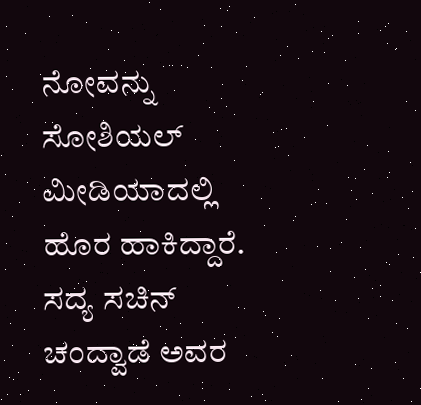ನೋವನ್ನು ಸೋಶಿಯಲ್ ಮೀಡಿಯಾದಲ್ಲಿ ಹೊರ ಹಾಕಿದ್ದಾರೆ.
ಸದ್ಯ ಸಚಿನ್ ಚಂದ್ವಾಡೆ ಅವರ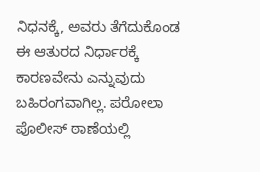ನಿಧನಕ್ಕೆ, ಅವರು ತೆಗೆದುಕೊಂಡ ಈ ಆತುರದ ನಿರ್ಧಾರಕ್ಕೆ ಕಾರಣವೇನು ಎನ್ನುವುದು ಬಹಿರಂಗವಾಗಿಲ್ಲ. ಪರೋಲಾ ಪೊಲೀಸ್ ಠಾಣೆಯಲ್ಲಿ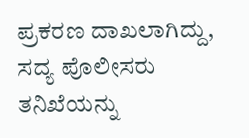ಪ್ರಕರಣ ದಾಖಲಾಗಿದ್ದು, ಸದ್ಯ ಪೊಲೀಸರು ತನಿಖೆಯನ್ನು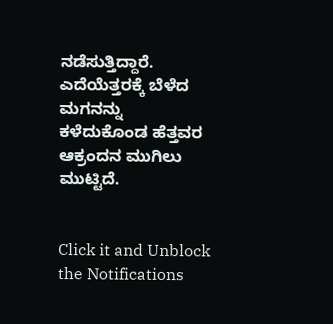ನಡೆಸುತ್ತಿದ್ದಾರೆ. ಎದೆಯೆತ್ತರಕ್ಕೆ ಬೆಳೆದ ಮಗನನ್ನು ಕಳೆದುಕೊಂಡ ಹೆತ್ತವರ ಆಕ್ರಂದನ ಮುಗಿಲು ಮುಟ್ಟಿದೆ.


Click it and Unblock the Notifications